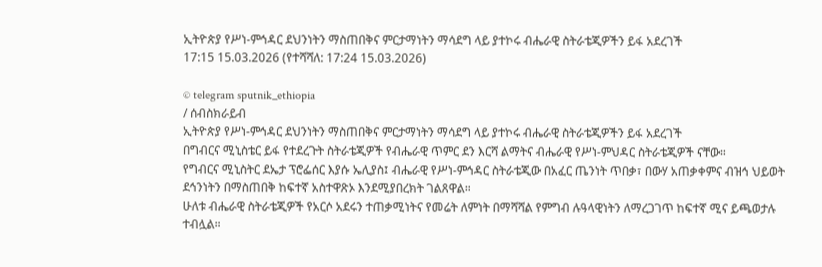ኢትዮጵያ የሥነ-ምኅዳር ደህንነትን ማስጠበቅና ምርታማነትን ማሳደግ ላይ ያተኮሩ ብሔራዊ ስትራቴጂዎችን ይፋ አደረገች
17:15 15.03.2026 (የተሻሻለ: 17:24 15.03.2026)

© telegram sputnik_ethiopia
/ ሰብስክራይብ
ኢትዮጵያ የሥነ-ምኅዳር ደህንነትን ማስጠበቅና ምርታማነትን ማሳደግ ላይ ያተኮሩ ብሔራዊ ስትራቴጂዎችን ይፋ አደረገች
በግብርና ሚኒስቴር ይፋ የተደረጉት ስትራቴጂዎች የብሔራዊ ጥምር ደን እርሻ ልማትና ብሔራዊ የሥነ-ምህዳር ስትራቴጂዎች ናቸው።
የግብርና ሚኒስትር ደኤታ ፕሮፌሰር እያሱ ኤሊያስ፤ ብሔራዊ የሥነ-ምኅዳር ስትራቴጂው በአፈር ጤንነት ጥበቃ፣ በውሃ አጠቃቀምና ብዝኅ ህይወት ደኅንነትን በማስጠበቅ ከፍተኛ አስተዋጽኦ እንደሚያበረክት ገልጸዋል።
ሁለቱ ብሔራዊ ስትራቴጂዎች የአርሶ አደሩን ተጠቃሚነትና የመሬት ለምነት በማሻሻል የምግብ ሉዓላዊነትን ለማረጋገጥ ከፍተኛ ሚና ይጫወታሉ ተብሏል።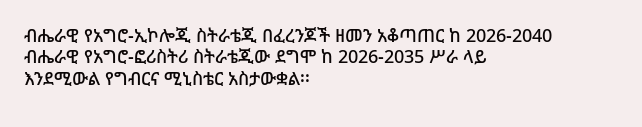ብሔራዊ የአግሮ-ኢኮሎጂ ስትራቴጂ በፈረንጆች ዘመን አቆጣጠር ከ 2026-2040 ብሔራዊ የአግሮ-ፎሪስትሪ ስትራቴጂው ደግሞ ከ 2026-2035 ሥራ ላይ እንደሚውል የግብርና ሚኒስቴር አስታውቋል፡፡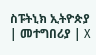ስፑትኒክ ኢትዮጵያ | መተግበሪያ | X